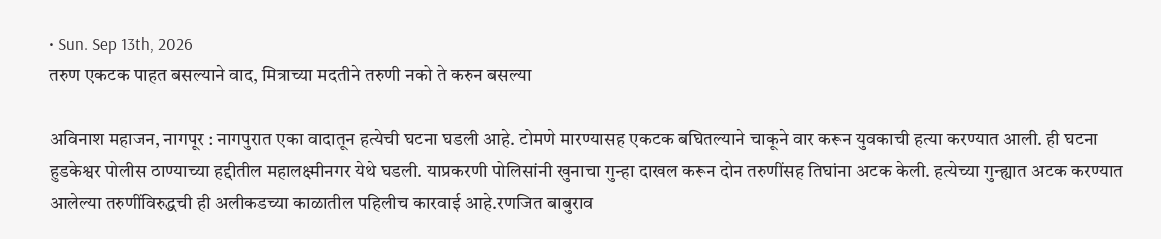• Sun. Sep 13th, 2026
तरुण एकटक पाहत बसल्याने वाद, मित्राच्या मदतीने तरुणी नको ते करुन बसल्या

अविनाश महाजन, नागपूर : नागपुरात एका वादातून हत्येची घटना घडली आहे. टोमणे मारण्यासह एकटक बघितल्याने चाकूने वार करून युवकाची हत्या करण्यात आली. ही घटना हुडकेश्वर पोलीस ठाण्याच्या हद्दीतील महालक्ष्मीनगर येथे घडली. याप्रकरणी पोलिसांनी खुनाचा गुन्हा दाखल करून दोन तरुणींसह तिघांना अटक केली. हत्येच्या गुन्ह्यात अटक करण्यात आलेल्या तरुणींविरुद्धची ही अलीकडच्या काळातील पहिलीच कारवाई आहे.रणजित बाबुराव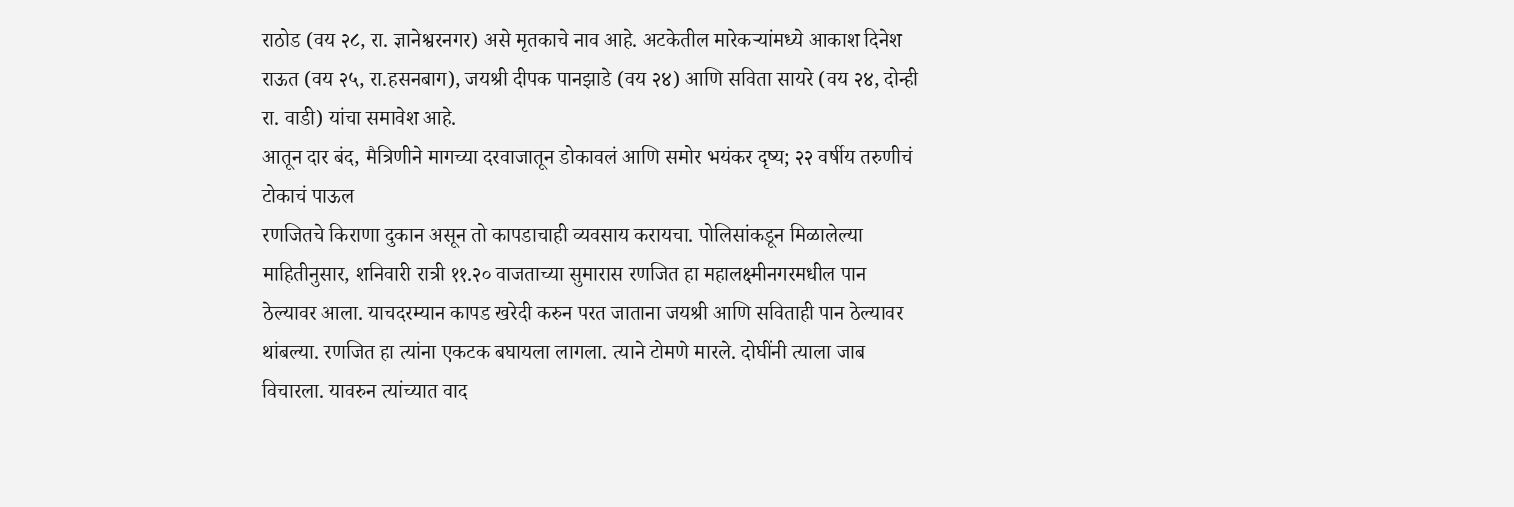राठोड (वय २८, रा. ज्ञानेश्वरनगर) असे मृतकाचे नाव आहे. अटकेतील मारेकऱ्यांमध्ये आकाश दिनेश राऊत (वय २५, रा.हसनबाग), जयश्री दीपक पानझाडे (वय २४) आणि सविता सायरे (वय २४, दोन्ही रा. वाडी) यांचा समावेश आहे.
आतून दार बंद, मैत्रिणीने मागच्या दरवाजातून डोकावलं आणि समोर भयंकर दृष्य; २२ वर्षीय तरुणीचं टोकाचं पाऊल
रणजितचे किराणा दुकान असून तो कापडाचाही व्यवसाय करायचा. पोलिसांकडून मिळालेल्या माहितीनुसार, शनिवारी रात्री ११.२० वाजताच्या सुमारास रणजित हा महालक्ष्मीनगरमधील पान ठेल्यावर आला. याचदरम्यान कापड खरेदी करुन परत जाताना जयश्री आणि सविताही पान ठेल्यावर थांबल्या. रणजित हा त्यांना एकटक बघायला लागला. त्याने टोमणे मारले. दोघींनी त्याला जाब विचारला. यावरुन त्यांच्यात वाद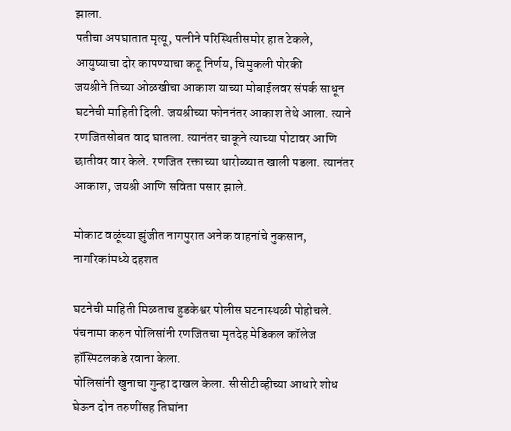झाला.
पतीचा अपघातात मृत्यू, पत्नीने परिस्थितीसमोर हात टेकले, आयुष्याचा दोर कापण्याचा कटू निर्णय, चिमुकली पोरकी
जयश्रीने तिच्या ओळखीचा आकाश याच्या मोबाईलवर संपर्क साधून घटनेची माहिती दिली. जयश्रीच्या फोननंतर आकाश तेथे आला. त्याने रणजितसोबत वाद घातला. त्यानंतर चाकूने त्याच्या पोटावर आणि छातीवर वार केले. रणजित रक्ताच्या थारोळ्यात खाली पडला. त्यानंतर आकाश, जयश्री आणि सविता पसार झाले.

मोकाट वळूंच्या झुंजीत नागपुरात अनेक वाहनांचे नुकसान, नागरिकांमध्ये दहशत

घटनेची माहिती मिळताच हुडकेश्वर पोलीस घटनास्थळी पोहोचले. पंचनामा करुन पोलिसांनी रणजितचा मृतदेह मेडिकल कॉलेज हॉस्पिटलकडे रवाना केला.
पोलिसांनी खुनाचा गुन्हा दाखल केला. सीसीटीव्हीच्या आधारे शोध घेऊन दोन तरुणींसह तिघांना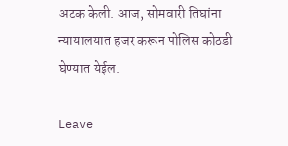अटक केली. आज, सोमवारी तिघांना न्यायालयात हजर करून पोलिस कोठडी घेण्यात येईल.

Leave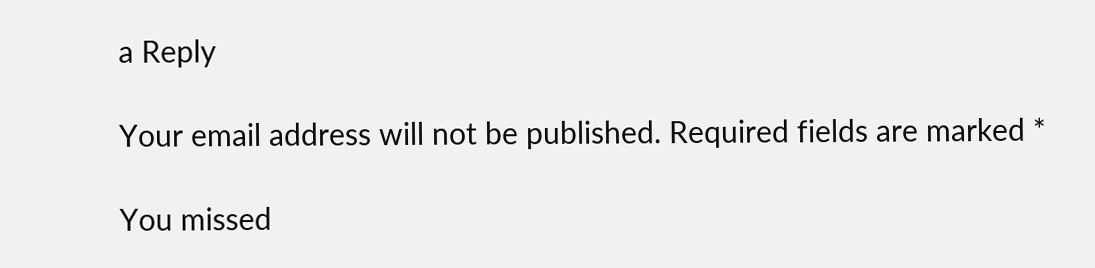a Reply

Your email address will not be published. Required fields are marked *

You missed